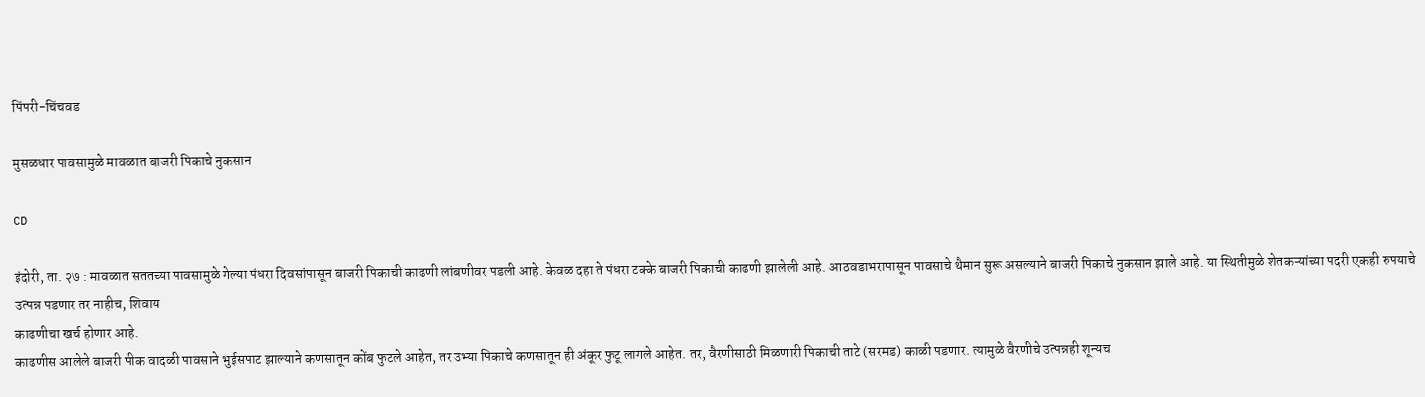पिंपरी-चिंचवड

मुसळधार पावसामुळे मावळात बाजरी पिकाचे नुकसान

CD

इंदोरी, ता. २७ : मावळात सततच्या पावसामुळे गेल्या पंधरा दिवसांपासून बाजरी पिकाची काढणी लांबणीवर पडली आहे. केवळ दहा ते पंधरा टक्के बाजरी पिकाची काढणी झालेली आहे. आठवडाभरापासून पावसाचे थैमान सुरू असल्याने बाजरी पिकाचे नुकसान झाले आहे. या स्थितीमुळे शेतकऱ्यांच्या पदरी एकही रुपयाचे उत्पन्न पडणार तर नाहीच, शिवाय
काढणीचा खर्च होणार आहे.
काढणीस आलेले बाजरी पीक वादळी पावसाने भुईसपाट झाल्याने कणसातून कोंब फुटले आहेत, तर उभ्या पिकाचे कणसातून ही अंकूर फुटू लागले आहेत. तर, वैरणीसाठी मिळणारी पिकाची ताटे (सरमड) काळी पडणार. त्यामुळे वैरणीचे उत्पन्नही शून्यच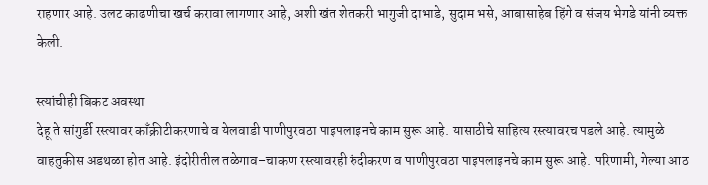राहणार आहे. उलट काढणीचा खर्च करावा लागणार आहे, अशी खंत शेतकरी भागुजी दाभाडे, सुदाम भसे, आबासाहेब हिंगे व संजय भेगडे यांनी व्यक्त केली.

स्त्यांचीही बिकट अवस्था
देहू ते सांगुर्डी रस्त्यावर काँक्रीटीकरणाचे व येलवाडी पाणीपुरवठा पाइपलाइनचे काम सुरू आहे. यासाठीचे साहित्य रस्त्यावरच पडले आहे. त्यामुळे वाहतुकीस अडथळा होत आहे. इंदोरीतील तळेगाव–चाकण रस्त्यावरही रुंदीकरण व पाणीपुरवठा पाइपलाइनचे काम सुरू आहे. परिणामी, गेल्या आठ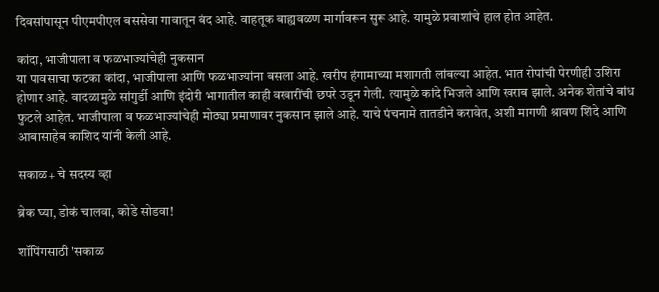दिवसांपासून पीएमपीएल बससेवा गावातून बंद आहे. वाहतूक बाह्यवळण मार्गावरून सुरू आहे. यामुळे प्रवाशांचे हाल होत आहेत.

कांदा, भाजीपाला व फळभाज्यांचेही नुकसान
या पावसाचा फटका कांदा, भाजीपाला आणि फळभाज्यांना बसला आहे. खरीप हंगामाच्या मशागती लांबल्या आहेत. भात रोपांची पेरणीही उशिरा होणार आहे. वादळामुळे सांगुर्डी आणि इंदोरी भागातील काही वखारींची छपरे उडून गेली. त्यामुळे कांदे भिजले आणि खराब झाले. अनेक शेतांचे बांध फुटले आहेत. भाजीपाला व फळभाज्यांचेही मोठ्या प्रमाणावर नुकसान झाले आहे. याचे पंचनामे तातडीने करावेत, अशी मागणी श्रावण शिंदे आणि आबासाहेब काशिद यांनी केली आहे.

सकाळ+ चे सदस्य व्हा

ब्रेक घ्या, डोकं चालवा, कोडे सोडवा!

शॉपिंगसाठी 'सकाळ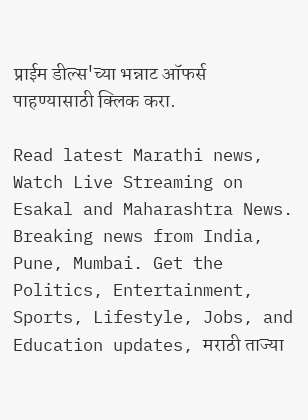प्राईम डील्स'च्या भन्नाट ऑफर्स पाहण्यासाठी क्लिक करा.

Read latest Marathi news, Watch Live Streaming on Esakal and Maharashtra News. Breaking news from India, Pune, Mumbai. Get the Politics, Entertainment, Sports, Lifestyle, Jobs, and Education updates, मराठी ताज्या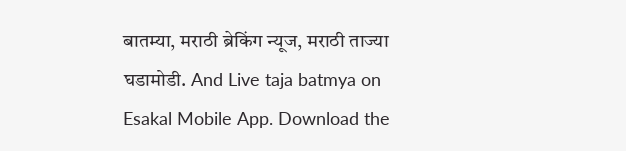बातम्या, मराठी ब्रेकिंग न्यूज, मराठी ताज्या घडामोडी. And Live taja batmya on Esakal Mobile App. Download the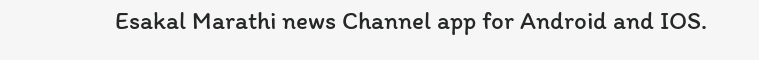Esakal Marathi news Channel app for Android and IOS.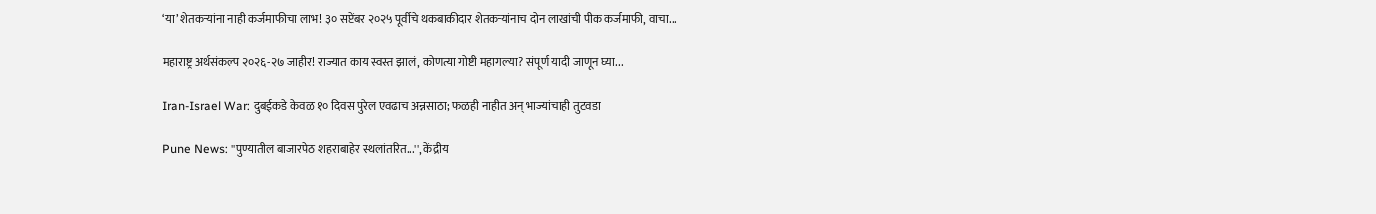‘या’ शेतकऱ्यांना नाही कर्जमाफीचा लाभ! ३० सप्टेंबर २०२५ पूर्वीचे थकबाकीदार शेतकऱ्यांनाच दोन लाखांची पीक कर्जमाफी, वाचा...

महाराष्ट्र अर्थसंकल्प २०२६-२७ जाहीर! राज्यात काय स्वस्त झालं, कोणत्या गोष्टी महागल्या? संपूर्ण यादी जाणून घ्या...

Iran-Israel War: दुबईकडे केवळ १० दिवस पुरेल एवढाच अन्नसाठा; फळही नाहीत अन् भाज्यांचाही तुटवडा

Pune News: ''पुण्यातील बाजारपेठ शहराबाहेर स्थलांतरित...'', केंद्रीय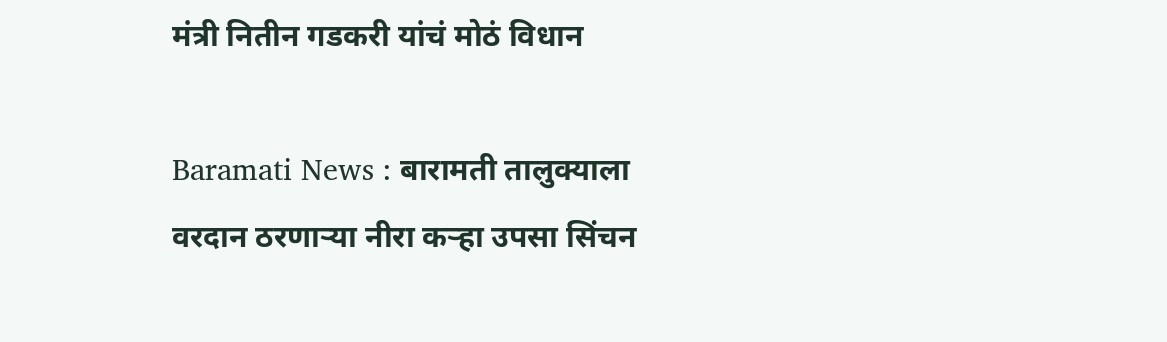मंत्री नितीन गडकरी यांचं मोठं विधान

Baramati News : बारामती तालुक्याला वरदान ठरणाऱ्या नीरा कऱ्हा उपसा सिंचन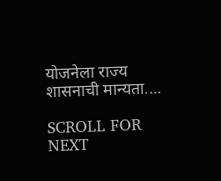योजनेला राज्य शासनाची मान्यता....

SCROLL FOR NEXT